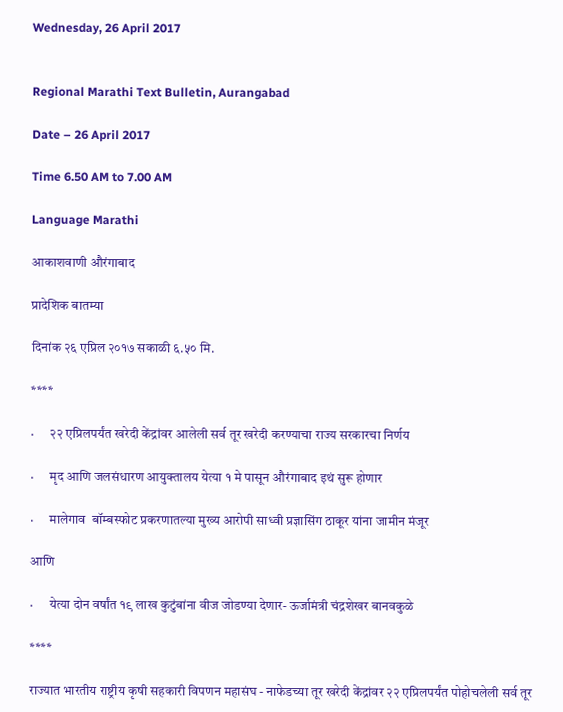Wednesday, 26 April 2017


Regional Marathi Text Bulletin, Aurangabad

Date – 26 April 2017

Time 6.50 AM to 7.00 AM

Language Marathi

आकाशवाणी औरंगाबाद

प्रादेशिक बातम्या

दिनांक २६ एप्रिल २०१७ सकाळी ६.५० मि.

****

·      २२ एप्रिलपर्यंत खरेदी केंद्रांवर आलेली सर्व तूर खरेदी करण्याचा राज्य सरकारचा निर्णय

·      मृद आणि जलसंधारण आयुक्तालय येत्या १ मे पासून औरंगाबाद इथं सुरू होणार

·      मालेगाव  बॉम्बस्फोट प्रकरणातल्या मुख्य आरोपी साध्वी प्रज्ञासिंग ठाकूर यांना जामीन मंजूर

आणि

·      येत्या दोन वर्षांत १९ लाख कुटुंबांना वीज जोडण्या देणार- ऊर्जामंत्री चंद्रशेखर बानवकुळे

****

राज्यात भारतीय राष्ट्रीय कृषी सहकारी विपणन महासंघ - नाफेडच्या तूर खरेदी केंद्रांवर २२ एप्रिलपर्यंत पोहोचलेली सर्व तूर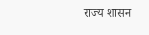राज्य शासन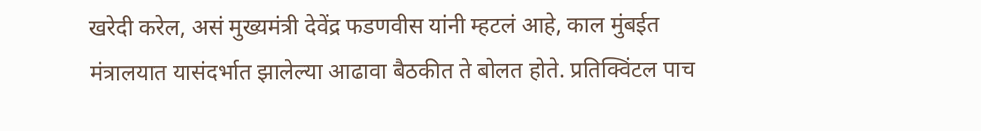खरेदी करेल, असं मुख्यमंत्री देवेंद्र फडणवीस यांनी म्हटलं आहे, काल मुंबईत मंत्रालयात यासंदर्भात झालेल्या आढावा बैठकीत ते बोलत होते. प्रतिक्विंटल पाच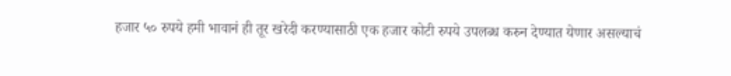हजार ५० रुपये हमी भावानं ही तूर खरेदी करण्यासाठी एक हजार कोटी रुपये उपलब्ध करुन देण्यात येणार असल्याचं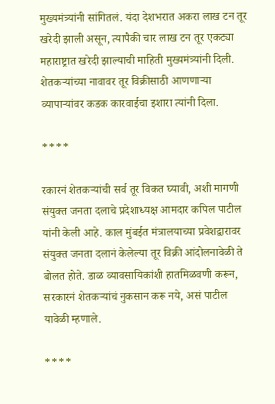मुख्यमंत्र्यांनी सांगितलं. यंदा देशभरात अकरा लाख टन तूर खरेदी झाली असून, त्यापैकी चार लाख टन तूर एकट्या महाराष्ट्रात खरेदी झाल्याची माहिती मुख्यमंत्र्यांनी दिली. शेतकऱ्यांच्या नावावर तूर विक्रीसाठी आणणाऱ्या व्यापाऱ्यांवर कडक कारवाईचा इशारा त्यांनी दिला.

****

रकारनं शेतकऱ्यांची सर्व तूर विकत घ्यावी, अशी मागणी संयुक्त जनता दलाचे प्रदेशाध्यक्ष आमदार कपिल पाटील यांनी केली आहे. काल मुंबईत मंत्रालयाच्या प्रवेशद्वारावर संयुक्त जनता दलानं केलेल्या तूर विक्री आंदोलनावेळी ते बोलत होते. डाळ व्यावसायिकांशी हातमिळवणी करून, सरकारनं शेतकऱ्यांचं नुकसान करू नये, असं पाटील यावेळी म्हणाले.

****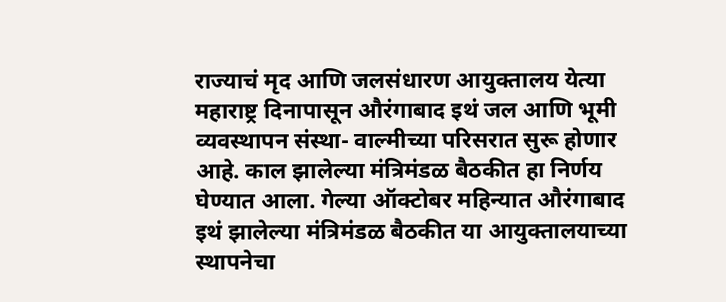राज्याचं मृद आणि जलसंधारण आयुक्तालय येत्या महाराष्ट्र दिनापासून औरंगाबाद इथं जल आणि भूमी व्यवस्थापन संस्था- वाल्मीच्या परिसरात सुरू होणार आहे. काल झालेल्या मंत्रिमंडळ बैठकीत हा निर्णय घेण्यात आला. गेल्या ऑक्टोबर महिन्यात औरंगाबाद इथं झालेल्या मंत्रिमंडळ बैठकीत या आयुक्तालयाच्या स्थापनेचा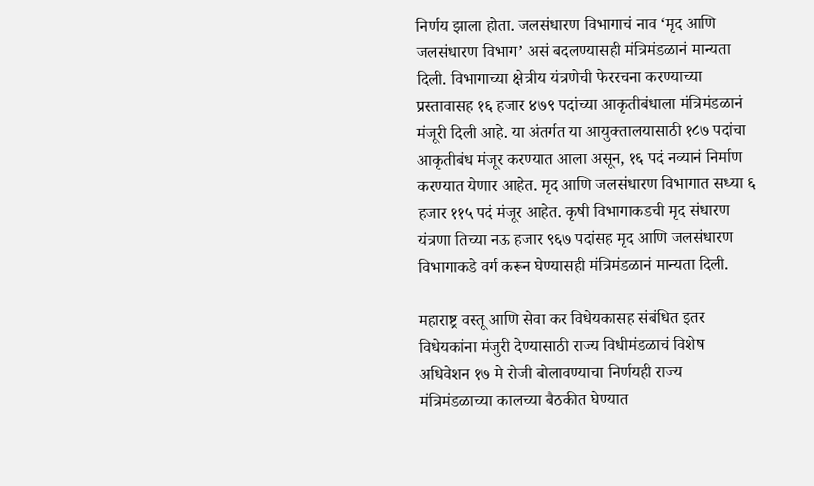निर्णय झाला होता. जलसंधारण विभागाचं नाव ‘मृद आणि जलसंधारण विभाग’ असं बदलण्यासही मंत्रिमंडळानं मान्यता दिली. विभागाच्या क्षेत्रीय यंत्रणेची फेररचना करण्याच्या प्रस्तावासह १६ हजार ४७९ पदांच्या आकृतीबंधाला मंत्रिमंडळानं मंजूरी दिली आहे. या अंतर्गत या आयुक्तालयासाठी १८७ पदांचा आकृतीबंध मंजूर करण्यात आला असून, १६ पदं नव्यानं निर्माण करण्यात येणार आहेत. मृद आणि जलसंधारण विभागात सध्या ६ हजार ११५ पदं मंजूर आहेत. कृषी विभागाकडची मृद संधारण यंत्रणा तिच्या नऊ हजार ९६७ पदांसह मृद आणि जलसंधारण विभागाकडे वर्ग करून घेण्यासही मंत्रिमंडळानं मान्यता दिली.

महाराष्ट्र वस्तू आणि सेवा कर विधेयकासह संबंधित इतर विधेयकांना मंजुरी देण्यासाठी राज्य विधीमंडळाचं विशेष अधिवेशन १७ मे रोजी बोलावण्याचा निर्णयही राज्य मंत्रिमंडळाच्या कालच्या बैठकीत घेण्यात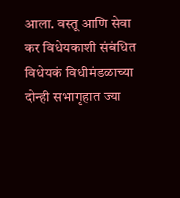आला. वस्तू आणि सेवा कर विधेयकाशी संबंधित विधेयकं विधीमंडळाच्या दोन्ही सभागृहात ज्या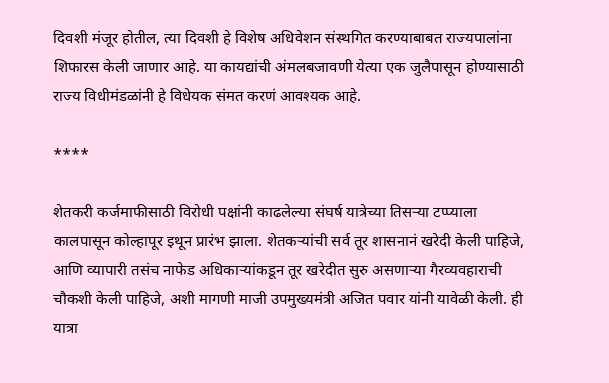दिवशी मंजूर होतील, त्या दिवशी हे विशेष अधिवेशन संस्थगित करण्याबाबत राज्यपालांना शिफारस केली जाणार आहे. या कायद्यांची अंमलबजावणी येत्या एक जुलैपासून होण्यासाठी राज्य विधीमंडळांनी हे विधेयक संमत करणं आवश्यक आहे.

****

शेतकरी कर्जमाफीसाठी विरोधी पक्षांनी काढलेल्या संघर्ष यात्रेच्या तिसऱ्या टप्प्याला कालपासून कोल्हापूर इथून प्रारंभ झाला. शेतकऱ्यांची सर्व तूर शासनानं खरेदी केली पाहिजे, आणि व्यापारी तसंच नाफेड अधिकाऱ्यांकडून तूर खरेदीत सुरु असणाऱ्या गैरव्यवहाराची चौकशी केली पाहिजे, अशी मागणी माजी उपमुख्यमंत्री अजित पवार यांनी यावेळी केली. ही यात्रा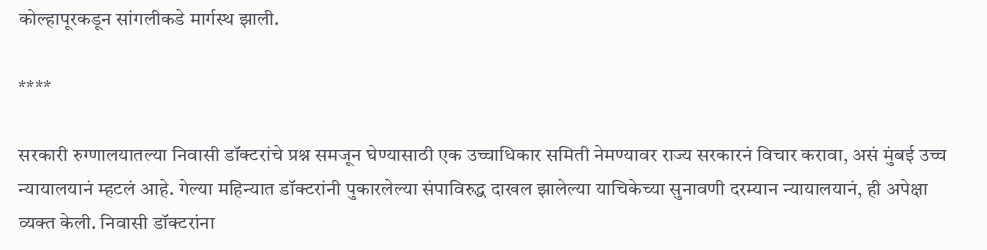कोल्हापूरकडून सांगलीकडे मार्गस्थ झाली.

****

सरकारी रुग्णालयातल्या निवासी डॉक्टरांचे प्रश्न समजून घेण्यासाठी एक उच्चाधिकार समिती नेमण्यावर राज्य सरकारनं विचार करावा, असं मुंबई उच्च न्यायालयानं म्हटलं आहे. गेल्या महिन्यात डॉक्टरांनी पुकारलेल्या संपाविरुद्ध दाखल झालेल्या याचिकेच्या सुनावणी दरम्यान न्यायालयानं, ही अपेक्षा व्यक्त केली. निवासी डॉक्टरांना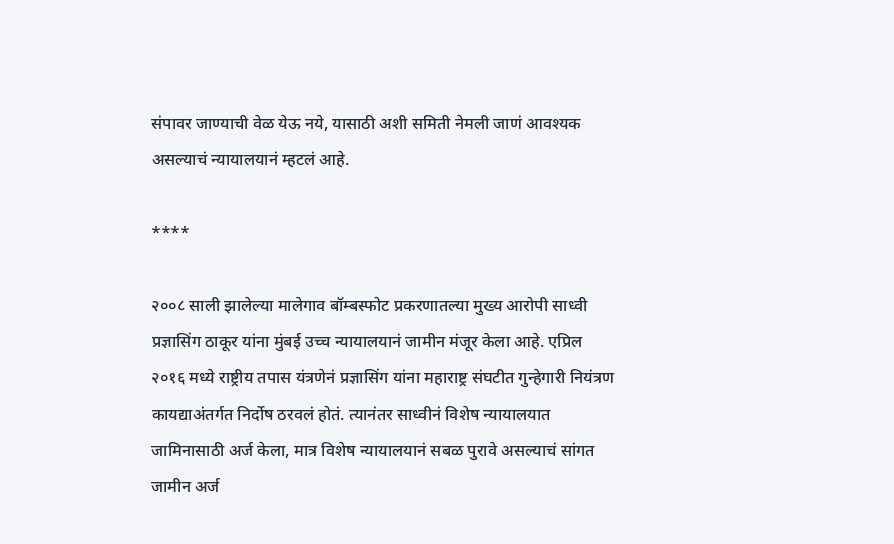संपावर जाण्याची वेळ येऊ नये, यासाठी अशी समिती नेमली जाणं आवश्यक असल्याचं न्यायालयानं म्हटलं आहे.

****

२००८ साली झालेल्या मालेगाव बॉम्बस्फोट प्रकरणातल्या मुख्य आरोपी साध्वी प्रज्ञासिंग ठाकूर यांना मुंबई उच्च न्यायालयानं जामीन मंजूर केला आहे. एप्रिल २०१६ मध्ये राष्ट्रीय तपास यंत्रणेनं प्रज्ञासिंग यांना महाराष्ट्र संघटीत गुन्हेगारी नियंत्रण कायद्याअंतर्गत निर्दोष ठरवलं होतं. त्यानंतर साध्वीनं विशेष न्यायालयात जामिनासाठी अर्ज केला, मात्र विशेष न्यायालयानं सबळ पुरावे असल्याचं सांगत जामीन अर्ज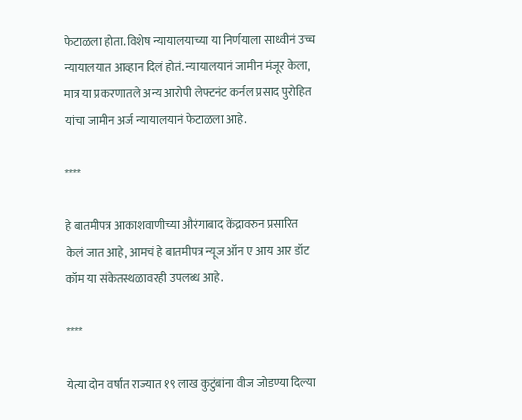फेटाळला होता. विशेष न्यायालयाच्या या निर्णयाला साध्वीनं उच्च न्यायालयात आव्हान दिलं होतं. न्यायालयानं जामीन मंजूर केला, मात्र या प्रकरणातले अन्य आरोपी लेफ्टनंट कर्नल प्रसाद पुरोहित यांचा जामीन अर्ज न्यायालयानं फेटाळला आहे.

****

हे बातमीपत्र आकाशवाणीच्या औरंगाबाद केंद्रावरुन प्रसारित केलं जात आहे, आमचं हे बातमीपत्र न्यूज ऑन ए आय आर डॉट कॉम या संकेतस्थळावरही उपलब्ध आहे.

****

येत्या दोन वर्षांत राज्यात १९ लाख कुटुंबांना वीज जोडण्या दिल्या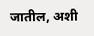जातील, अशी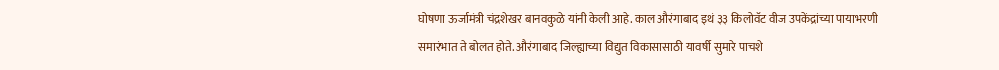घोषणा ऊर्जामंत्री चंद्रशेखर बानवकुळे यांनी केली आहे. काल औरंगाबाद इथं ३३ किलोवॅट वीज उपकेंद्रांच्या पायाभरणी समारंभात ते बोलत होते. औरंगाबाद जिल्ह्याच्या विद्युत विकासासाठी यावर्षी सुमारे पाचशे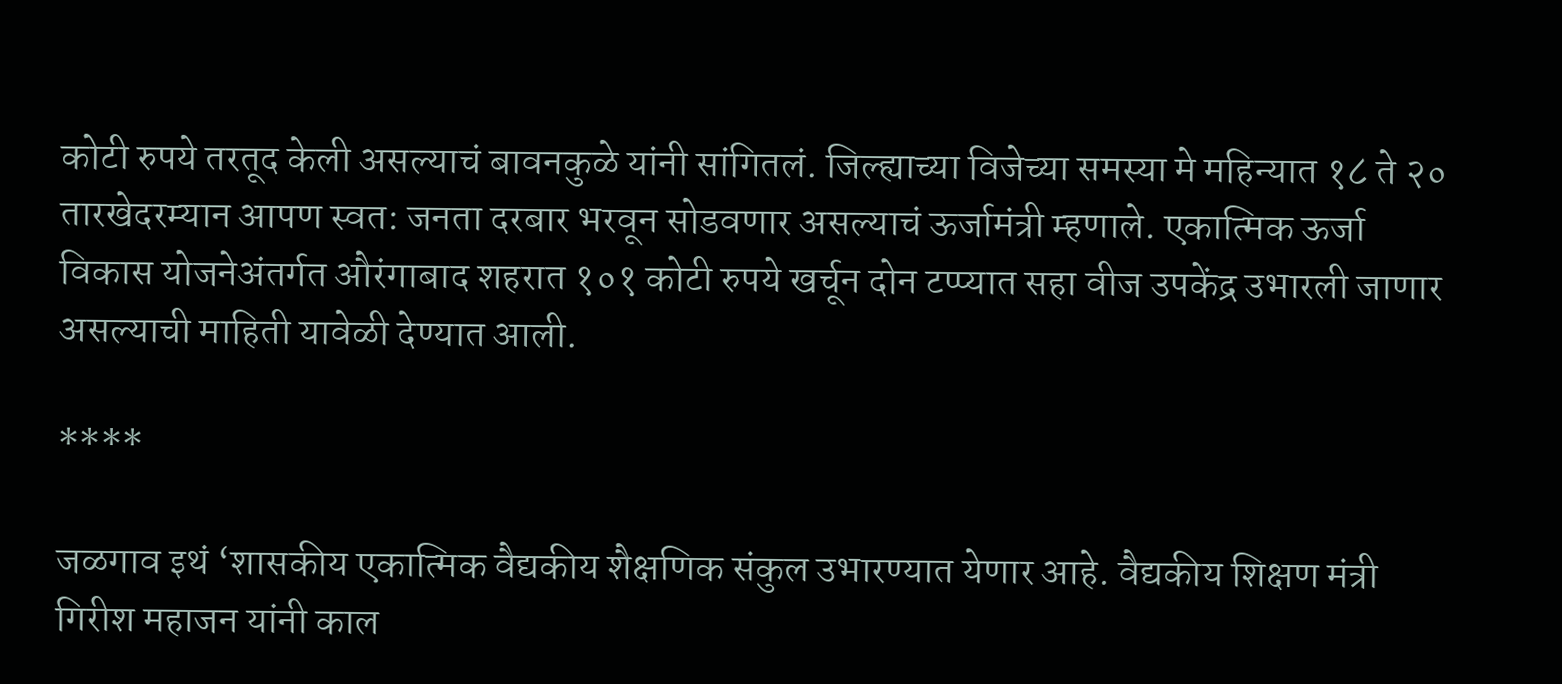कोटी रुपये तरतूद केली असल्याचं बावनकुळे यांनी सांगितलं. जिल्ह्याच्या विजेच्या समस्या मे महिन्यात १८ ते २० तारखेदरम्यान आपण स्वत: जनता दरबार भरवून सोडवणार असल्याचं ऊर्जामंत्री म्हणाले. एकात्मिक ऊर्जा विकास योजनेअंतर्गत औरंगाबाद शहरात १०१ कोटी रुपये खर्चून दोन टप्प्यात सहा वीज उपकेंद्र उभारली जाणार असल्याची माहिती यावेळी देण्यात आली.

****

जळगाव इथं ‘शासकीय एकात्मिक वैद्यकीय शैक्षणिक संकुल उभारण्यात येणार आहे. वैद्यकीय शिक्षण मंत्री गिरीश महाजन यांनी काल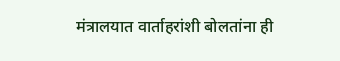मंत्रालयात वार्ताहरांशी बोलतांना ही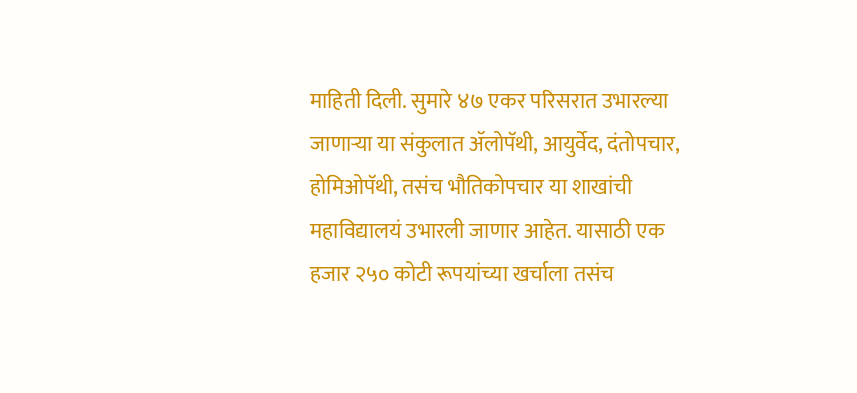माहिती दिली. सुमारे ४७ एकर परिसरात उभारल्या जाणाऱ्या या संकुलात ॲलोपॅथी, आयुर्वेद, दंतोपचार, होमिओपॅथी, तसंच भौतिकोपचार या शाखांची महाविद्यालयं उभारली जाणार आहेत. यासाठी एक हजार २५० कोटी रूपयांच्या खर्चाला तसंच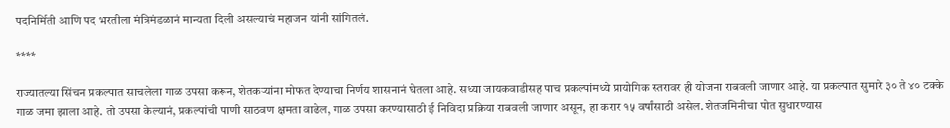पदनिर्मिती आणि पद भरतीला मंत्रिमंडळानं मान्यता दिली असल्याचं महाजन यांनी सांगितलं.

****

राज्यातल्या सिंचन प्रकल्पात साचलेला गाळ उपसा करून, शेतकऱ्यांना मोफत देण्याचा निर्णय शासनानं घेतला आहे. सध्या जायकवाडीसह पाच प्रकल्पांमध्ये प्रायोगिक स्तरावर ही योजना राबवली जाणार आहे. या प्रकल्पात सुमारे ३० ते ४० टक्के गाळ जमा झाला आहे. तो उपसा केल्यानं, प्रकल्पांची पाणी साठवण क्षमता वाढेल, गाळ उपसा करण्यासाठी ई निविदा प्रक्रिया राबवली जाणार असून, हा करार १५ वर्षांसाठी असेल. शेतजमिनीचा पोत सुधारण्यास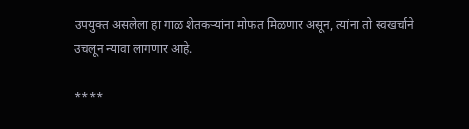उपयुक्त असलेला हा गाळ शेतकऱ्यांना मोफत मिळणार असून, त्यांना तो स्वखर्चाने उचलून न्यावा लागणार आहे.

****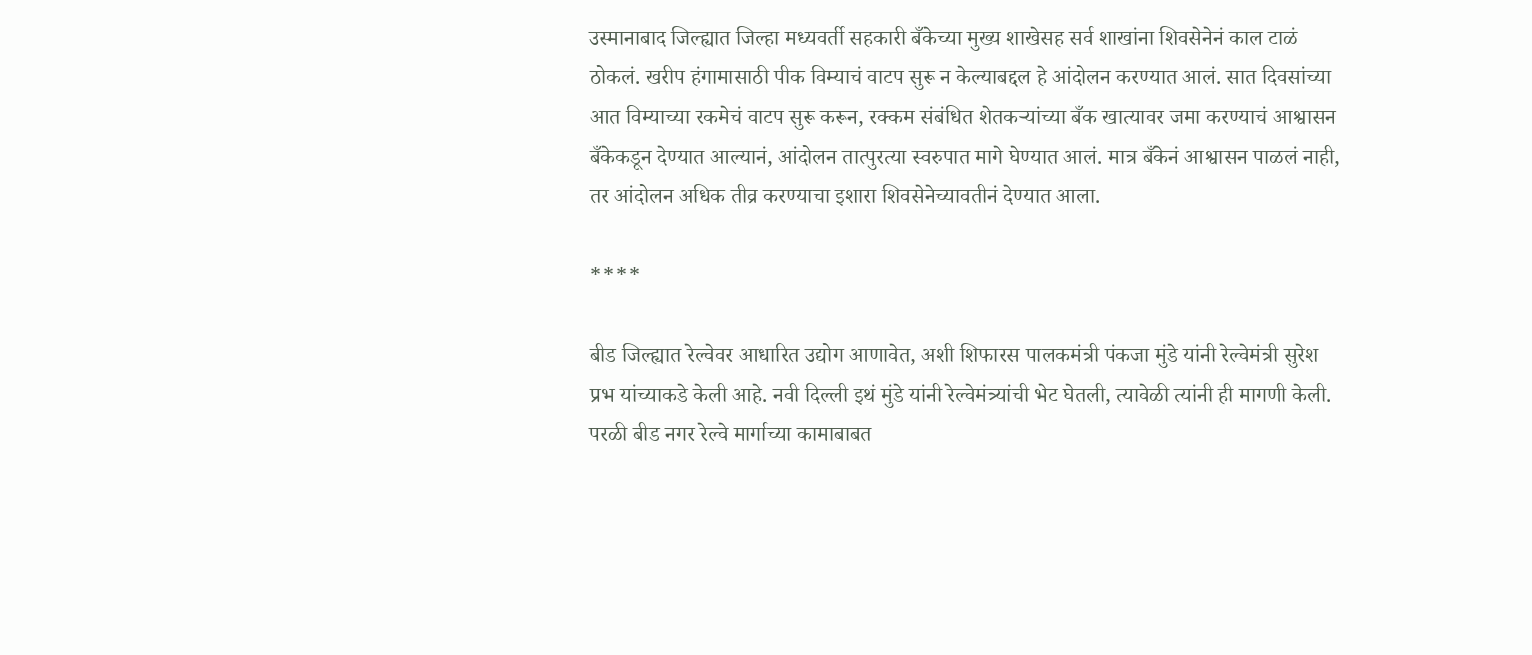उस्मानाबाद जिल्ह्यात जिल्हा मध्यवर्ती सहकारी बँकेच्या मुख्य शाखेसह सर्व शाखांना शिवसेनेनं काल टाळं ठोकलं. खरीप हंगामासाठी पीक विम्याचं वाटप सुरू न केल्याबद्दल हे आंदोलन करण्यात आलं. सात दिवसांच्या आत विम्याच्या रकमेचं वाटप सुरू करून, रक्कम संबंधित शेतकऱ्यांच्या बँक खात्यावर जमा करण्याचं आश्वासन बँकेकडून देण्यात आल्यानं, आंदोलन तात्पुरत्या स्वरुपात मागे घेण्यात आलं. मात्र बँकेनं आश्वासन पाळलं नाही, तर आंदोलन अधिक तीव्र करण्याचा इशारा शिवसेनेच्यावतीनं देण्यात आला.

****

बीड जिल्ह्यात रेल्वेवर आधारित उद्योग आणावेत, अशी शिफारस पालकमंत्री पंकजा मुंडे यांनी रेल्वेमंत्री सुरेश प्रभ यांच्याकडे केली आहे. नवी दिल्ली इथं मुंडे यांनी रेल्वेमंत्र्यांची भेट घेतली, त्यावेळी त्यांनी ही मागणी केली. परळी बीड नगर रेल्वे मार्गाच्या कामाबाबत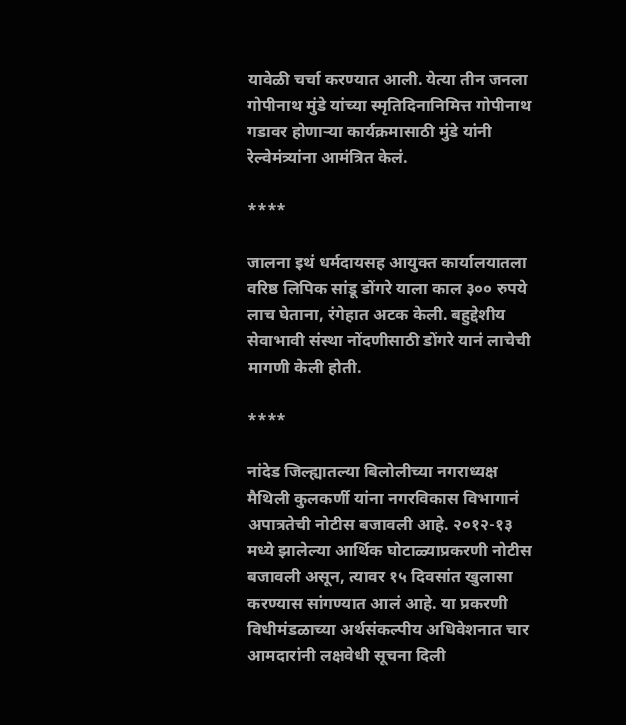यावेळी चर्चा करण्यात आली. येत्या तीन जनला गोपीनाथ मुंडे यांच्या स्मृतिदिनानिमित्त गोपीनाथ गडावर होणाऱ्या कार्यक्रमासाठी मुंडे यांनी रेल्वेमंत्र्यांना आमंत्रित केलं.

****

जालना इथं धर्मदायसह आयुक्त कार्यालयातला वरिष्ठ लिपिक सांडू डोंगरे याला काल ३०० रुपये लाच घेताना, रंगेहात अटक केली. बहुद्देशीय सेवाभावी संस्था नोंदणीसाठी डोंगरे यानं लाचेची मागणी केली होती.

****

नांदेड जिल्ह्यातल्या बिलोलीच्या नगराध्यक्ष मैथिली कुलकर्णी यांना नगरविकास विभागानं अपात्रतेची नोटीस बजावली आहे. २०१२-१३ मध्ये झालेल्या आर्थिक घोटाळ्याप्रकरणी नोटीस बजावली असून, त्यावर १५ दिवसांत खुलासा करण्यास सांगण्यात आलं आहे. या प्रकरणी विधीमंडळाच्या अर्थसंकल्पीय अधिवेशनात चार आमदारांनी लक्षवेधी सूचना दिली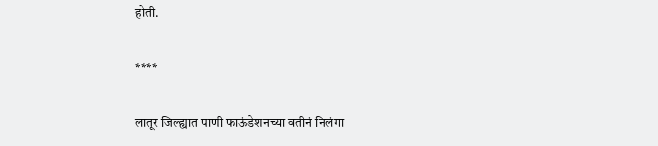होती.

****

लातूर जिल्ह्यात पाणी फाऊंडेशनच्या वतीनं निलंगा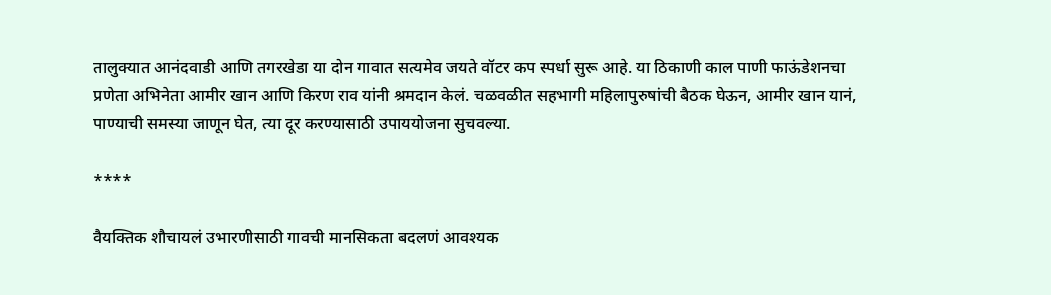तालुक्यात आनंदवाडी आणि तगरखेडा या दोन गावात सत्यमेव जयते वॉटर कप स्पर्धा सुरू आहे. या ठिकाणी काल पाणी फाऊंडेशनचा प्रणेता अभिनेता आमीर खान आणि किरण राव यांनी श्रमदान केलं. चळवळीत सहभागी महिलापुरुषांची बैठक घेऊन, आमीर खान यानं, पाण्याची समस्या जाणून घेत, त्या दूर करण्यासाठी उपाययोजना सुचवल्या.

****

वैयक्तिक शौचायलं उभारणीसाठी गावची मानसिकता बदलणं आवश्यक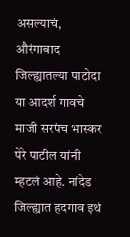असल्याचं, औरंगाबाद जिल्ह्यातल्या पाटोदा या आदर्श गावचे माजी सरपंच भास्कर पेरे पाटील यांनी म्हटलं आहे. नांदेड जिल्ह्यात हदगाव इथं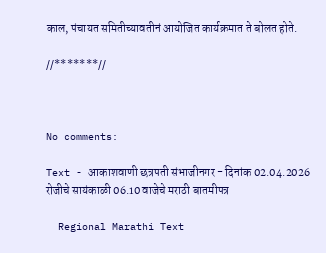काल, पंचायत समितीच्यावतीनं आयोजित कार्यक्रमात ते बोलत होते.

//*******//



No comments:

Text - आकाशवाणी छत्रपती संभाजीनगर - दिनांक 02.04.2026 रोजीचे सायंकाळी 06.10 वाजेचे मराठी बातमीपत्र

  Regional Marathi Text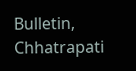Bulletin, Chhatrapati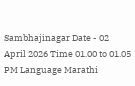Sambhajinagar Date - 02 April 2026 Time 01.00 to 01.05 PM Language Marathi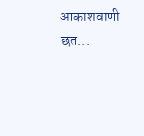आकाशवाणी छत...